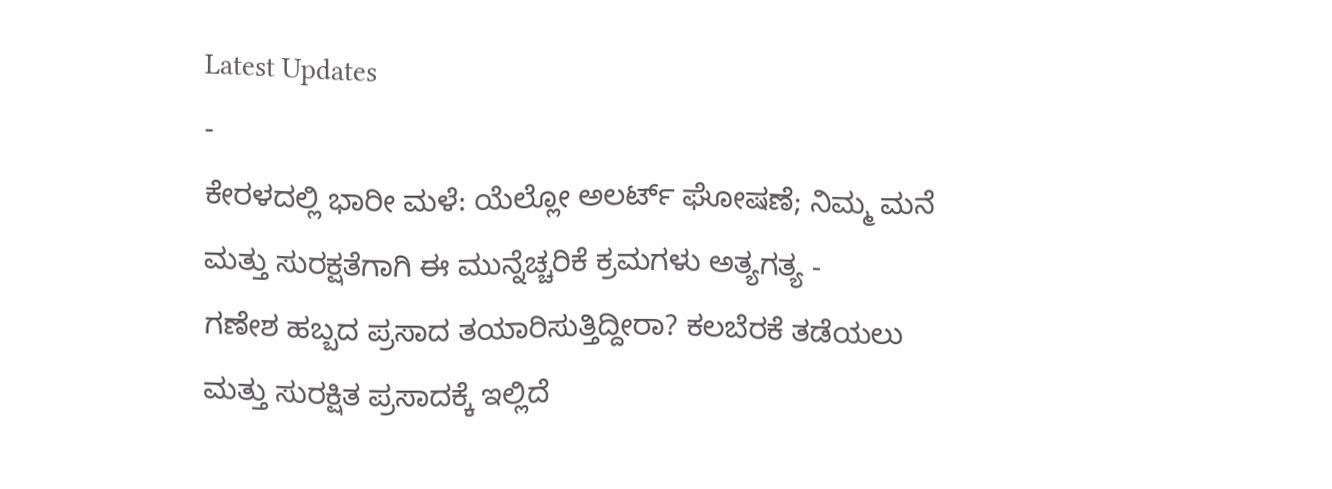Latest Updates
-
ಕೇರಳದಲ್ಲಿ ಭಾರೀ ಮಳೆ: ಯೆಲ್ಲೋ ಅಲರ್ಟ್ ಘೋಷಣೆ; ನಿಮ್ಮ ಮನೆ ಮತ್ತು ಸುರಕ್ಷತೆಗಾಗಿ ಈ ಮುನ್ನೆಚ್ಚರಿಕೆ ಕ್ರಮಗಳು ಅತ್ಯಗತ್ಯ -
ಗಣೇಶ ಹಬ್ಬದ ಪ್ರಸಾದ ತಯಾರಿಸುತ್ತಿದ್ದೀರಾ? ಕಲಬೆರಕೆ ತಡೆಯಲು ಮತ್ತು ಸುರಕ್ಷಿತ ಪ್ರಸಾದಕ್ಕೆ ಇಲ್ಲಿದೆ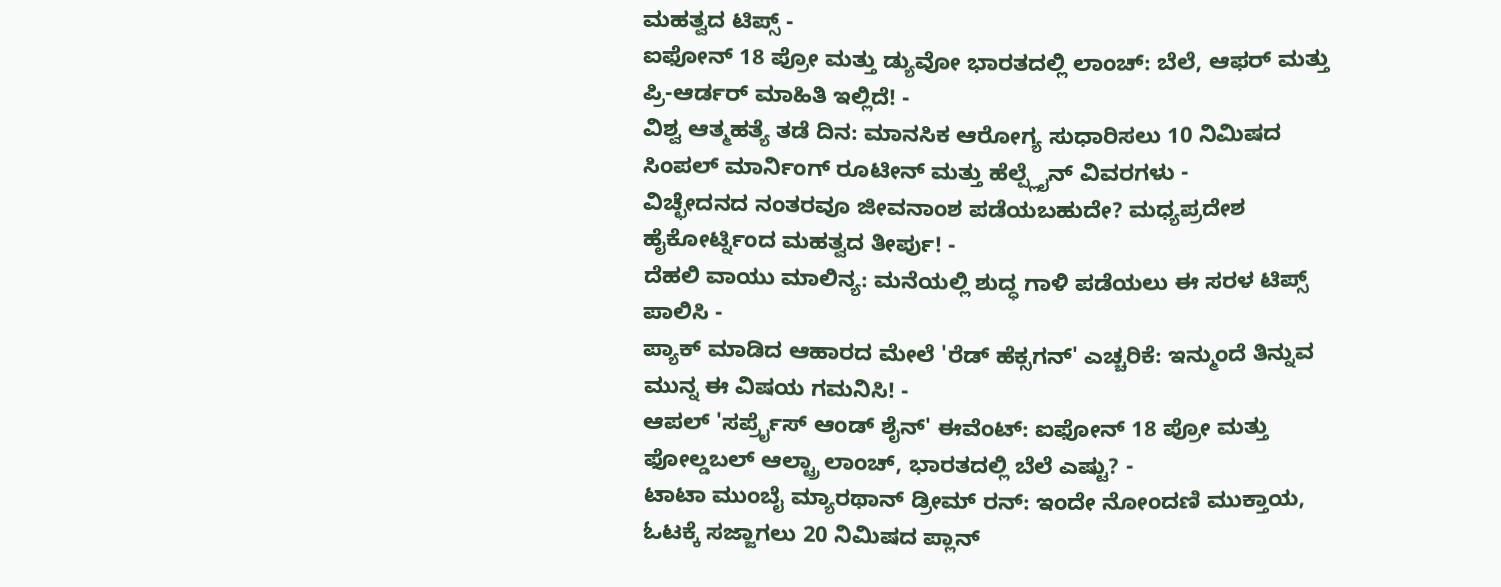ಮಹತ್ವದ ಟಿಪ್ಸ್ -
ಐಫೋನ್ 18 ಪ್ರೋ ಮತ್ತು ಡ್ಯುವೋ ಭಾರತದಲ್ಲಿ ಲಾಂಚ್: ಬೆಲೆ, ಆಫರ್ ಮತ್ತು ಪ್ರಿ-ಆರ್ಡರ್ ಮಾಹಿತಿ ಇಲ್ಲಿದೆ! -
ವಿಶ್ವ ಆತ್ಮಹತ್ಯೆ ತಡೆ ದಿನ: ಮಾನಸಿಕ ಆರೋಗ್ಯ ಸುಧಾರಿಸಲು 10 ನಿಮಿಷದ ಸಿಂಪಲ್ ಮಾರ್ನಿಂಗ್ ರೂಟೀನ್ ಮತ್ತು ಹೆಲ್ಪ್ಲೈನ್ ವಿವರಗಳು -
ವಿಚ್ಛೇದನದ ನಂತರವೂ ಜೀವನಾಂಶ ಪಡೆಯಬಹುದೇ? ಮಧ್ಯಪ್ರದೇಶ ಹೈಕೋರ್ಟ್ನಿಂದ ಮಹತ್ವದ ತೀರ್ಪು! -
ದೆಹಲಿ ವಾಯು ಮಾಲಿನ್ಯ: ಮನೆಯಲ್ಲಿ ಶುದ್ಧ ಗಾಳಿ ಪಡೆಯಲು ಈ ಸರಳ ಟಿಪ್ಸ್ ಪಾಲಿಸಿ -
ಪ್ಯಾಕ್ ಮಾಡಿದ ಆಹಾರದ ಮೇಲೆ 'ರೆಡ್ ಹೆಕ್ಸಗನ್' ಎಚ್ಚರಿಕೆ: ಇನ್ಮುಂದೆ ತಿನ್ನುವ ಮುನ್ನ ಈ ವಿಷಯ ಗಮನಿಸಿ! -
ಆಪಲ್ 'ಸರ್ಪ್ರೈಸ್ ಆಂಡ್ ಶೈನ್' ಈವೆಂಟ್: ಐಫೋನ್ 18 ಪ್ರೋ ಮತ್ತು ಫೋಲ್ಡಬಲ್ ಆಲ್ಟ್ರಾ ಲಾಂಚ್, ಭಾರತದಲ್ಲಿ ಬೆಲೆ ಎಷ್ಟು? -
ಟಾಟಾ ಮುಂಬೈ ಮ್ಯಾರಥಾನ್ ಡ್ರೀಮ್ ರನ್: ಇಂದೇ ನೋಂದಣಿ ಮುಕ್ತಾಯ, ಓಟಕ್ಕೆ ಸಜ್ಜಾಗಲು 20 ನಿಮಿಷದ ಪ್ಲಾನ್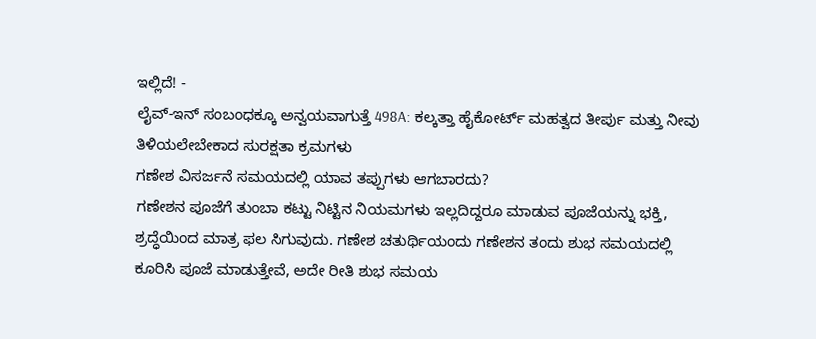ಇಲ್ಲಿದೆ! -
ಲೈವ್-ಇನ್ ಸಂಬಂಧಕ್ಕೂ ಅನ್ವಯವಾಗುತ್ತೆ 498A: ಕಲ್ಕತ್ತಾ ಹೈಕೋರ್ಟ್ ಮಹತ್ವದ ತೀರ್ಪು ಮತ್ತು ನೀವು ತಿಳಿಯಲೇಬೇಕಾದ ಸುರಕ್ಷತಾ ಕ್ರಮಗಳು
ಗಣೇಶ ವಿಸರ್ಜನೆ ಸಮಯದಲ್ಲಿ ಯಾವ ತಪ್ಪುಗಳು ಆಗಬಾರದು?
ಗಣೇಶನ ಪೂಜೆಗೆ ತುಂಬಾ ಕಟ್ಟು ನಿಟ್ಟಿನ ನಿಯಮಗಳು ಇಲ್ಲದಿದ್ದರೂ ಮಾಡುವ ಪೂಜೆಯನ್ನು ಭಕ್ತಿ, ಶ್ರದ್ಧೆಯಿಂದ ಮಾತ್ರ ಫಲ ಸಿಗುವುದು. ಗಣೇಶ ಚತುರ್ಥಿಯಂದು ಗಣೇಶನ ತಂದು ಶುಭ ಸಮಯದಲ್ಲಿ ಕೂರಿಸಿ ಪೂಜೆ ಮಾಡುತ್ತೇವೆ, ಅದೇ ರೀತಿ ಶುಭ ಸಮಯ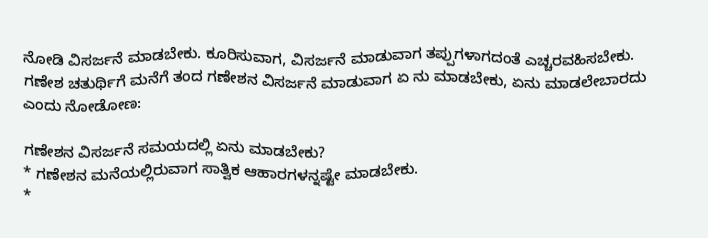ನೋಡಿ ವಿಸರ್ಜನೆ ಮಾಡಬೇಕು. ಕೂರಿಸುವಾಗ, ವಿಸರ್ಜನೆ ಮಾಡುವಾಗ ತಪ್ಪುಗಳಾಗದಂತೆ ಎಚ್ಚರವಹಿಸಬೇಕು.
ಗಣೇಶ ಚತುರ್ಥಿಗೆ ಮನೆಗೆ ತಂದ ಗಣೇಶನ ವಿಸರ್ಜನೆ ಮಾಡುವಾಗ ಏ ನು ಮಾಡಬೇಕು, ಏನು ಮಾಡಲೇಬಾರದು ಎಂದು ನೋಡೋಣ:

ಗಣೇಶನ ವಿಸರ್ಜನೆ ಸಮಯದಲ್ಲಿ ಏನು ಮಾಡಬೇಕು?
* ಗಣೇಶನ ಮನೆಯಲ್ಲಿರುವಾಗ ಸಾತ್ವಿಕ ಆಹಾರಗಳನ್ನಷ್ಟೇ ಮಾಡಬೇಕು.
*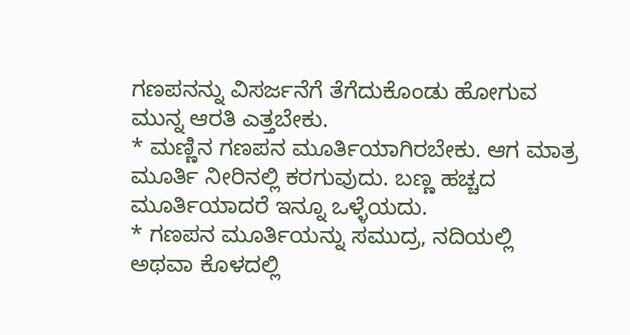ಗಣಪನನ್ನು ವಿಸರ್ಜನೆಗೆ ತೆಗೆದುಕೊಂಡು ಹೋಗುವ ಮುನ್ನ ಆರತಿ ಎತ್ತಬೇಕು.
* ಮಣ್ಣಿನ ಗಣಪನ ಮೂರ್ತಿಯಾಗಿರಬೇಕು. ಆಗ ಮಾತ್ರ ಮೂರ್ತಿ ನೀರಿನಲ್ಲಿ ಕರಗುವುದು. ಬಣ್ಣ ಹಚ್ಚದ ಮೂರ್ತಿಯಾದರೆ ಇನ್ನೂ ಒಳ್ಳೆಯದು.
* ಗಣಪನ ಮೂರ್ತಿಯನ್ನು ಸಮುದ್ರ, ನದಿಯಲ್ಲಿ ಅಥವಾ ಕೊಳದಲ್ಲಿ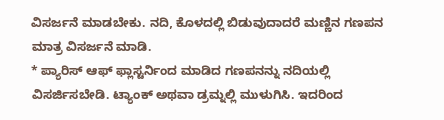ವಿಸರ್ಜನೆ ಮಾಡಬೇಕು. ನದಿ, ಕೊಳದಲ್ಲಿ ಬಿಡುವುದಾದರೆ ಮಣ್ಣಿನ ಗಣಪನ ಮಾತ್ರ ವಿಸರ್ಜನೆ ಮಾಡಿ.
* ಪ್ಯಾರಿಸ್ ಆಫ್ ಫ್ಲಾಸ್ಟರ್ನಿಂದ ಮಾಡಿದ ಗಣಪನನ್ನು ನದಿಯಲ್ಲಿ ವಿಸರ್ಜಿಸಬೇಡಿ. ಟ್ಯಾಂಕ್ ಅಥವಾ ಡ್ರಮ್ನಲ್ಲಿ ಮುಳುಗಿಸಿ. ಇದರಿಂದ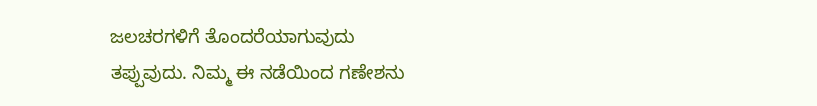ಜಲಚರಗಳಿಗೆ ತೊಂದರೆಯಾಗುವುದು ತಪ್ಪುವುದು. ನಿಮ್ಮ ಈ ನಡೆಯಿಂದ ಗಣೇಶನು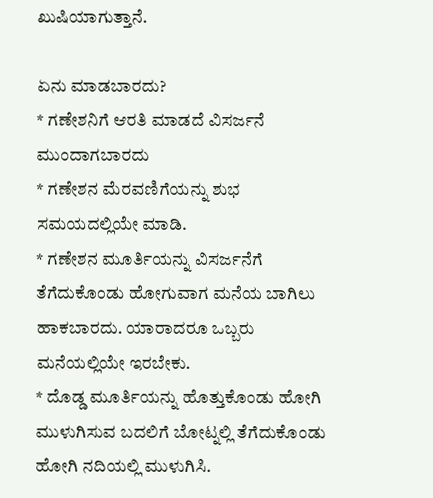ಖುಷಿಯಾಗುತ್ತಾನೆ.

ಏನು ಮಾಡಬಾರದು?
* ಗಣೇಶನಿಗೆ ಆರತಿ ಮಾಡದೆ ವಿಸರ್ಜನೆ ಮುಂದಾಗಬಾರದು
* ಗಣೇಶನ ಮೆರವಣಿಗೆಯನ್ನು ಶುಭ ಸಮಯದಲ್ಲಿಯೇ ಮಾಡಿ.
* ಗಣೇಶನ ಮೂರ್ತಿಯನ್ನು ವಿಸರ್ಜನೆಗೆ ತೆಗೆದುಕೊಂಡು ಹೋಗುವಾಗ ಮನೆಯ ಬಾಗಿಲು ಹಾಕಬಾರದು. ಯಾರಾದರೂ ಒಬ್ಬರು ಮನೆಯಲ್ಲಿಯೇ ಇರಬೇಕು.
* ದೊಡ್ಡ ಮೂರ್ತಿಯನ್ನು ಹೊತ್ತುಕೊಂಡು ಹೋಗಿ ಮುಳುಗಿಸುವ ಬದಲಿಗೆ ಬೋಟ್ನಲ್ಲಿ ತೆಗೆದುಕೊಂಡು ಹೋಗಿ ನದಿಯಲ್ಲಿ ಮುಳುಗಿಸಿ.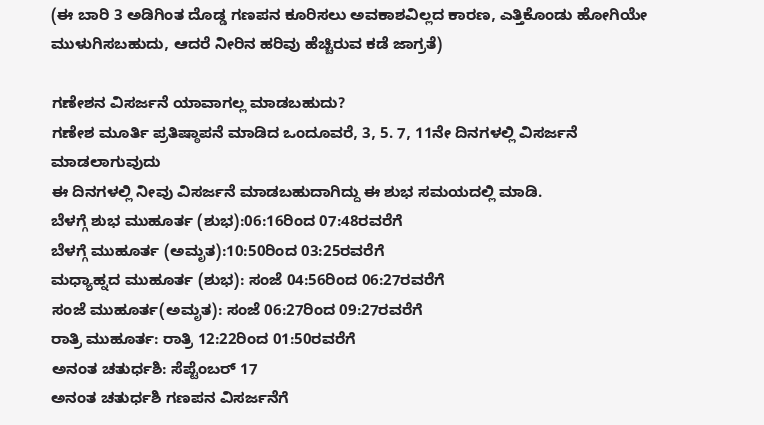(ಈ ಬಾರಿ 3 ಅಡಿಗಿಂತ ದೊಡ್ಡ ಗಣಪನ ಕೂರಿಸಲು ಅವಕಾಶವಿಲ್ಲದ ಕಾರಣ, ಎತ್ತಿಕೊಂಡು ಹೋಗಿಯೇ ಮುಳುಗಿಸಬಹುದು, ಆದರೆ ನೀರಿನ ಹರಿವು ಹೆಚ್ಚಿರುವ ಕಡೆ ಜಾಗ್ರತೆ)

ಗಣೇಶನ ವಿಸರ್ಜನೆ ಯಾವಾಗಲ್ಲ ಮಾಡಬಹುದು?
ಗಣೇಶ ಮೂರ್ತಿ ಪ್ರತಿಷ್ಠಾಪನೆ ಮಾಡಿದ ಒಂದೂವರೆ, 3, 5. 7, 11ನೇ ದಿನಗಳಲ್ಲಿ ವಿಸರ್ಜನೆ ಮಾಡಲಾಗುವುದು
ಈ ದಿನಗಳಲ್ಲಿ ನೀವು ವಿಸರ್ಜನೆ ಮಾಡಬಹುದಾಗಿದ್ದು ಈ ಶುಭ ಸಮಯದಲ್ಲಿ ಮಾಡಿ.
ಬೆಳಗ್ಗೆ ಶುಭ ಮುಹೂರ್ತ (ಶುಭ):06:16ರಿಂದ 07:48ರವರೆಗೆ
ಬೆಳಗ್ಗೆ ಮುಹೂರ್ತ (ಅಮೃತ):10:50ರಿಂದ 03:25ರವರೆಗೆ
ಮಧ್ಯಾಹ್ನದ ಮುಹೂರ್ತ (ಶುಭ): ಸಂಜೆ 04:56ರಿಂದ 06:27ರವರೆಗೆ
ಸಂಜೆ ಮುಹೂರ್ತ(ಅಮೃತ): ಸಂಜೆ 06:27ರಿಂದ 09:27ರವರೆಗೆ
ರಾತ್ರಿ ಮುಹೂರ್ತ: ರಾತ್ರಿ 12:22ರಿಂದ 01:50ರವರೆಗೆ
ಅನಂತ ಚತುರ್ಧಶಿ: ಸೆಪ್ಟೆಂಬರ್ 17
ಅನಂತ ಚತುರ್ಧಶಿ ಗಣಪನ ವಿಸರ್ಜನೆಗೆ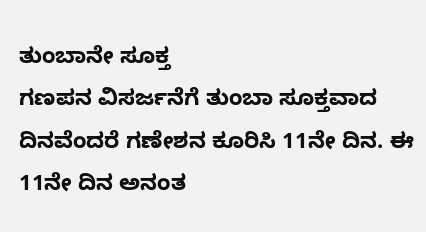ತುಂಬಾನೇ ಸೂಕ್ತ
ಗಣಪನ ವಿಸರ್ಜನೆಗೆ ತುಂಬಾ ಸೂಕ್ತವಾದ ದಿನವೆಂದರೆ ಗಣೇಶನ ಕೂರಿಸಿ 11ನೇ ದಿನ. ಈ 11ನೇ ದಿನ ಅನಂತ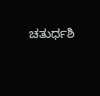ಚತುರ್ಧಶಿ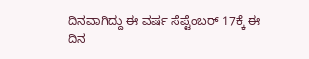ದಿನವಾಗಿದ್ದು ಈ ವರ್ಷ ಸೆಪ್ಟೆಂಬರ್ 17ಕ್ಕೆ ಈ ದಿನ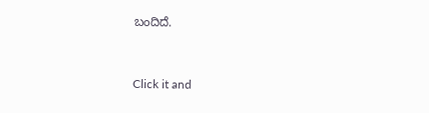ಬಂದಿದೆ.



Click it and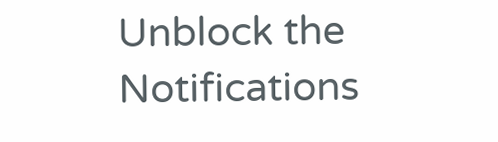Unblock the Notifications